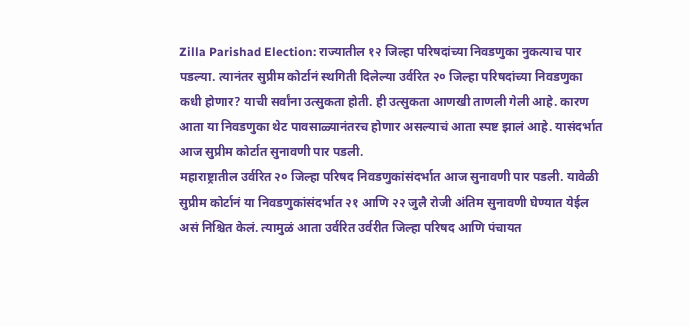Zilla Parishad Election: राज्यातील १२ जिल्हा परिषदांच्या निवडणुका नुकत्याच पार पडल्या. त्यानंतर सुप्रीम कोर्टानं स्थगिती दिलेल्या उर्वरित २० जिल्हा परिषदांच्या निवडणुका कधी होणार? याची सर्वांना उत्सुकता होती. ही उत्सुकता आणखी ताणली गेली आहे. कारण आता या निवडणुका थेट पावसाळ्यानंतरच होणार असल्याचं आता स्पष्ट झालं आहे. यासंदर्भात आज सुप्रीम कोर्टात सुनावणी पार पडली.
महाराष्ट्रातील उर्वरित २० जिल्हा परिषद निवडणुकांसंदर्भात आज सुनावणी पार पडली. यावेळी सुप्रीम कोर्टानं या निवडणुकांसंदर्भात २१ आणि २२ जुलै रोजी अंतिम सुनावणी घेण्यात येईल असं निश्चित केलं. त्यामुळं आता उर्वरित उर्वरीत जिल्हा परिषद आणि पंचायत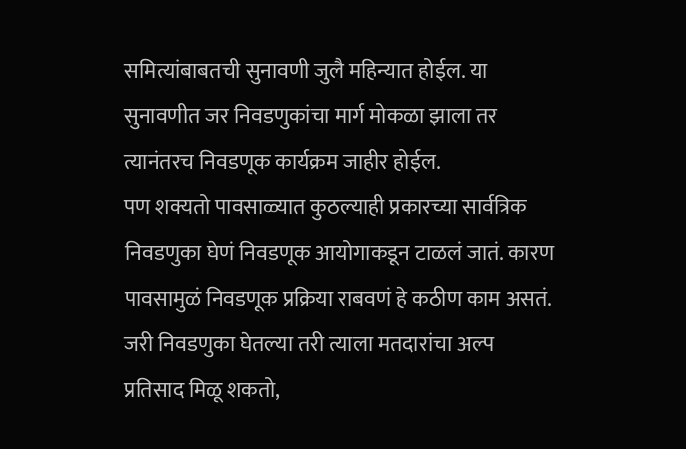समित्यांबाबतची सुनावणी जुलै महिन्यात होईल. या सुनावणीत जर निवडणुकांचा मार्ग मोकळा झाला तर त्यानंतरच निवडणूक कार्यक्रम जाहीर होईल.
पण शक्यतो पावसाळ्यात कुठल्याही प्रकारच्या सार्वत्रिक निवडणुका घेणं निवडणूक आयोगाकडून टाळलं जातं. कारण पावसामुळं निवडणूक प्रक्रिया राबवणं हे कठीण काम असतं. जरी निवडणुका घेतल्या तरी त्याला मतदारांचा अल्प प्रतिसाद मिळू शकतो,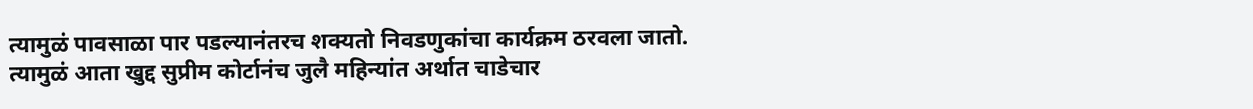त्यामुळं पावसाळा पार पडल्यानंतरच शक्यतो निवडणुकांचा कार्यक्रम ठरवला जातो.
त्यामुळं आता खुद्द सुप्रीम कोर्टानंच जुलै महिन्यांत अर्थात चाडेचार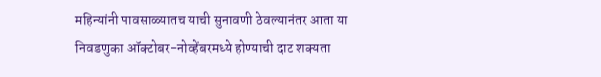महिन्यांनी पावसाळ्यातच याची सुनावणी ठेवल्यानंतर आता या निवडणुका ऑक्टोबर-नोव्हेंबरमध्ये होण्याची दाट शक्यता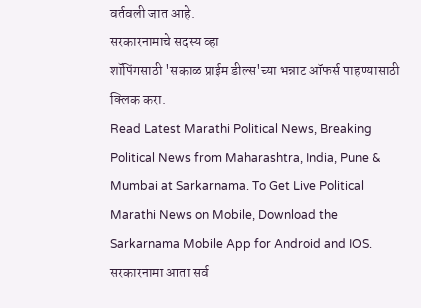वर्तवली जात आहे.
सरकारनामाचे सदस्य व्हा
शॉपिंगसाठी 'सकाळ प्राईम डील्स'च्या भन्नाट ऑफर्स पाहण्यासाठी क्लिक करा.
Read Latest Marathi Political News, Breaking Political News from Maharashtra, India, Pune & Mumbai at Sarkarnama. To Get Live Political Marathi News on Mobile, Download the Sarkarnama Mobile App for Android and IOS. सरकारनामा आता सर्व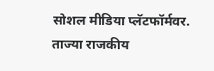सोशल मीडिया प्लॅटफॉर्मवर. ताज्या राजकीय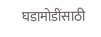घडामोडींसाठी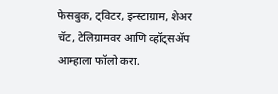फेसबुक, ट्विटर, इन्स्टाग्राम, शेअर चॅट, टेलिग्रामवर आणि व्हॉट्सॲप आम्हाला फॉलो करा.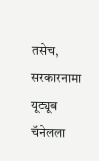तसेच, सरकारनामा यूट्यूब चॅनेलला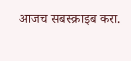आजच सबस्क्राइब करा.